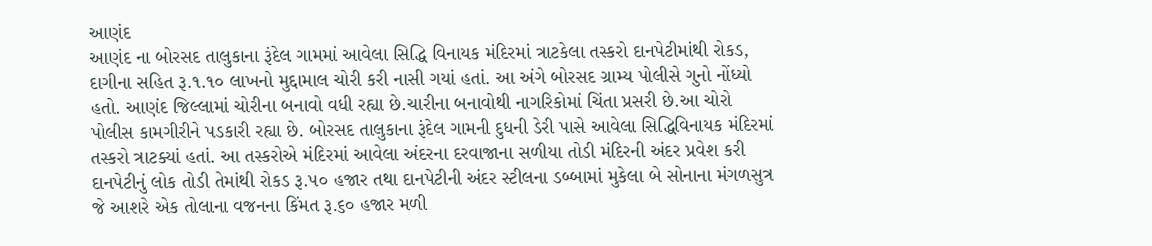આણંદ
આણંદ ના બોરસદ તાલુકાના રૂંદેલ ગામમાં આવેલા સિદ્ધિ વિનાયક મંદિરમાં ત્રાટકેલા તસ્કરો દાનપેટીમાંથી રોકડ, દાગીના સહિત રૂ.૧.૧૦ લાખનો મુદ્દામાલ ચોરી કરી નાસી ગયાં હતાં. આ અંગે બોરસદ ગ્રામ્ય પોલીસે ગુનો નોંધ્યો હતો. આણંદ જિલ્લામાં ચોરીના બનાવો વધી રહ્યા છે.ચારીના બનાવોથી નાગરિકોમાં ચિંતા પ્રસરી છે.આ ચોરો પોલીસ કામગીરીને પડકારી રહ્યા છે. બોરસદ તાલુકાના રૂંદેલ ગામની દુધની ડેરી પાસે આવેલા સિદ્ધિવિનાયક મંદિરમાં તસ્કરો ત્રાટક્યાં હતાં. આ તસ્કરોએ મંદિરમાં આવેલા અંદરના દરવાજાના સળીયા તોડી મંદિરની અંદર પ્રવેશ કરી દાનપેટીનું લોક તોડી તેમાંથી રોકડ રૂ.૫૦ હજાર તથા દાનપેટીની અંદર સ્ટીલના ડબ્બામાં મુકેલા બે સોનાના મંગળસુત્ર જે આશરે એક તોલાના વજનના કિંમત રૂ.૬૦ હજાર મળી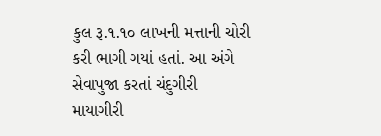કુલ રૂ.૧.૧૦ લાખની મત્તાની ચોરી કરી ભાગી ગયાં હતાં. આ અંગે સેવાપુજા કરતાં ચંદુગીરી માયાગીરી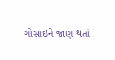ગોસાઇને જાણ થતાં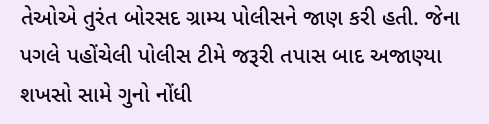તેઓએ તુરંત બોરસદ ગ્રામ્ય પોલીસને જાણ કરી હતી. જેના પગલે પહોંચેલી પોલીસ ટીમે જરૂરી તપાસ બાદ અજાણ્યા શખસો સામે ગુનો નોંધી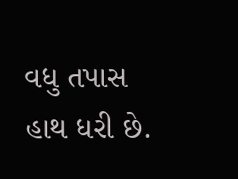વધુ તપાસ હાથ ધરી છે.